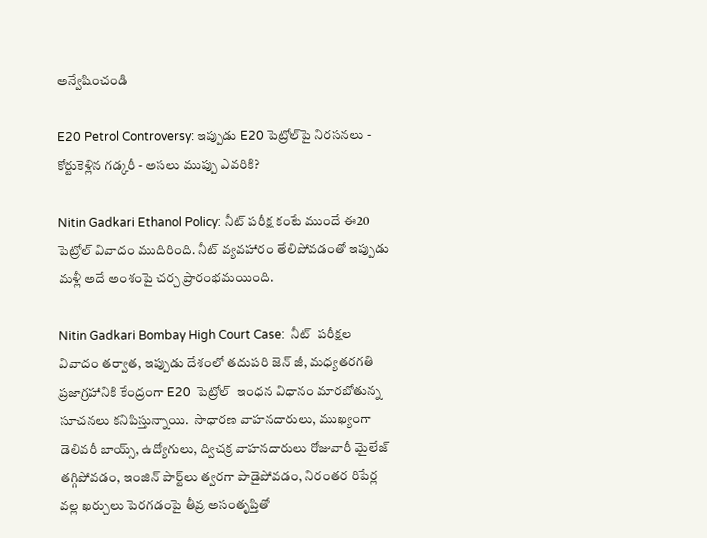అన్వేషించండి

E20 Petrol Controversy: ఇప్పుడు E20 పెట్రోల్‌పై నిరసనలు - కోర్టుకెళ్లిన గడ్కరీ - అసలు ముప్పు ఎవరికి?

Nitin Gadkari Ethanol Policy: నీట్ పరీక్ష కంటే ముందే ఈ20 పెట్రోల్ వివాదం ముదిరింది. నీట్ వ్యవహారం తేలిపోవడంతో ఇప్పుడు మళ్లీ అదే అంశంపై చర్చ ప్రారంభమయింది.

Nitin Gadkari Bombay High Court Case:  నీట్  పరీక్షల వివాదం తర్వాత, ఇప్పుడు దేశంలో తదుపరి జెన్ జీ, మధ్యతరగతి ప్రజాగ్రహానికి కేంద్రంగా E20  పెట్రోల్  ఇంధన విధానం మారబోతున్న  సూచనలు కనిపిస్తున్నాయి.  సాధారణ వాహనదారులు, ముఖ్యంగా డెలివరీ బాయ్స్, ఉద్యోగులు, ద్విచక్ర వాహనదారులు రోజువారీ మైలేజ్ తగ్గిపోవడం, ఇంజిన్ పార్ట్‌లు త్వరగా పాడైపోవడం, నిరంతర రిపేర్ల వల్ల ఖర్చులు పెరగడంపై తీవ్ర అసంతృప్తితో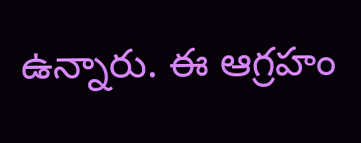ఉన్నారు. ఈ ఆగ్రహం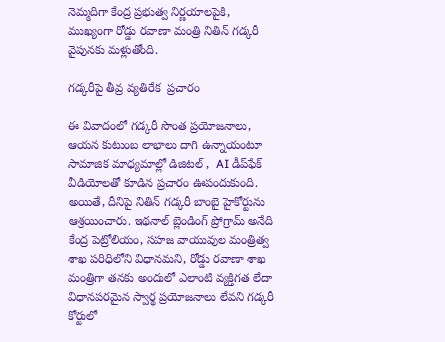నెమ్మదిగా కేంద్ర ప్రభుత్వ నిర్ణయాలపైకి, ముఖ్యంగా రోడ్డు రవాణా మంత్రి నితిన్ గడ్కరీ వైపునకు మళ్లుతోంది.

గడ్కరీపై తీవ్ర వ్యతిరేక  ప్రచారం

ఈ వివాదంలో గడ్కరీ సొంత ప్రయోజనాలు, ఆయన కుటుంబ లాభాలు దాగి ఉన్నాయంటూ సామాజిక మాధ్యమాల్లో డిజిటల్ ,  AI డీప్‌ఫేక్ వీడియోలతో కూడిన ప్రచారం ఊపందుకుంది. అయితే, దీనిపై నితిన్ గడ్కరీ బాంబై హైకోర్టును ఆశ్రయించారు. ఇథనాల్ బ్లెండింగ్ ప్రోగ్రామ్ అనేది కేంద్ర పెట్రోలియం, సహజ వాయువుల మంత్రిత్వ శాఖ పరిధిలోని విధానమని, రోడ్డు రవాణా శాఖ మంత్రిగా తనకు అందులో ఎలాంటి వ్యక్తిగత లేదా విధానపరమైన స్వార్థ ప్రయోజనాలు లేవని గడ్కరీ కోర్టులో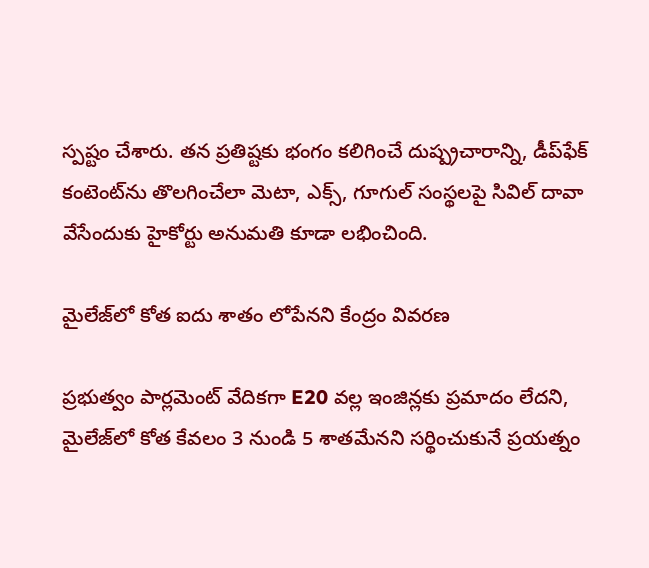స్పష్టం చేశారు. తన ప్రతిష్టకు భంగం కలిగించే దుష్ప్రచారాన్ని, డీప్‌ఫేక్ కంటెంట్‌ను తొలగించేలా మెటా, ఎక్స్, గూగుల్ సంస్థలపై సివిల్ దావా వేసేందుకు హైకోర్టు అనుమతి కూడా లభించింది.

మైలేజ్‌లో కోత ఐదు శాతం లోపేనని కేంద్రం వివరణ

ప్రభుత్వం పార్లమెంట్ వేదికగా E20 వల్ల ఇంజిన్లకు ప్రమాదం లేదని, మైలేజ్‌లో కోత కేవలం 3 నుండి 5 శాతమేనని సర్థించుకునే ప్రయత్నం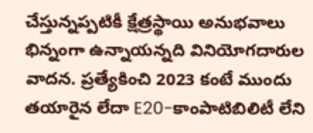చేస్తున్నప్పటికీ క్షేత్రస్థాయి అనుభవాలు భిన్నంగా ఉన్నాయన్నది వినియోగదారుల వాదన. ప్రత్యేకించి 2023 కంటే ముందు తయారైన లేదా E20-కాంపాటిబిలిటీ లేని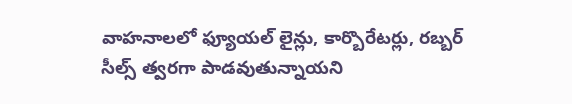వాహనాలలో ఫ్యూయల్ లైన్లు, కార్బొరేటర్లు, రబ్బర్ సీల్స్ త్వరగా పాడవుతున్నాయని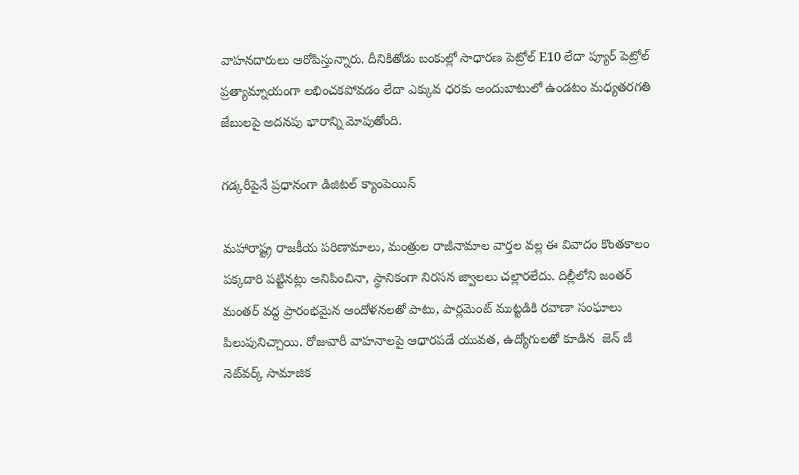వాహనదారులు ఆరోపిస్తున్నారు. దీనికితోడు బంకుల్లో సాధారణ పెట్రోల్ E10 లేదా ప్యూర్ పెట్రోల్ ప్రత్యామ్నాయంగా లభించకపోవడం లేదా ఎక్కువ ధరకు అందుబాటులో ఉండటం మధ్యతరగతి జేబులపై అదనపు భారాన్ని మోపుతోంది.

గడ్కరీపైనే ప్రధానంగా డిజిటల్ క్యాంపెయిన్

మహారాష్ట్ర రాజకీయ పరిణామాలు, మంత్రుల రాజీనామాల వార్తల వల్ల ఈ వివాదం కొంతకాలం పక్కదారి పట్టినట్లు అనిపించినా, స్థానికంగా నిరసన జ్వాలలు చల్లారలేదు. దిల్లీలోని జంతర్ మంతర్ వద్ద ప్రారంభమైన ఆందోళనలతో పాటు, పార్లమెంట్ ముట్టడికి రవాణా సంఘాలు పిలుపునిచ్చాయి. రోజువారీ వాహనాలపై ఆధారపడే యువత, ఉద్యోగులతో కూడిన  జెన్ జీ  నెట్‌వర్క్ సామాజిక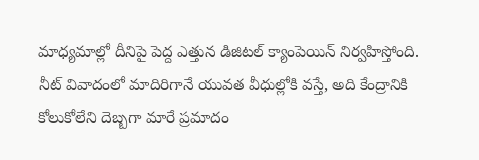మాధ్యమాల్లో దీనిపై పెద్ద ఎత్తున డిజిటల్ క్యాంపెయిన్ నిర్వహిస్తోంది. నీట్ వివాదంలో మాదిరిగానే యువత వీధుల్లోకి వస్తే, అది కేంద్రానికి కోలుకోలేని దెబ్బగా మారే ప్రమాదం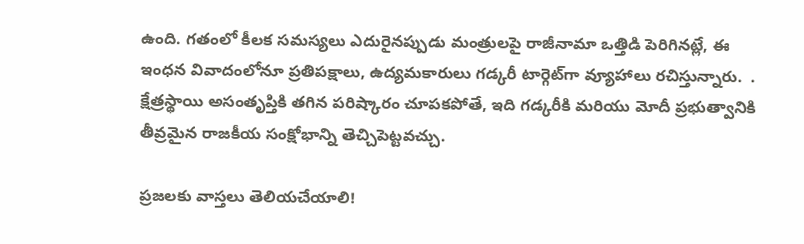ఉంది. గతంలో కీలక సమస్యలు ఎదురైనప్పుడు మంత్రులపై రాజీనామా ఒత్తిడి పెరిగినట్లే, ఈ ఇంధన వివాదంలోనూ ప్రతిపక్షాలు, ఉద్యమకారులు గడ్కరీ టార్గెట్‌గా వ్యూహాలు రచిస్తున్నారు.  . క్షేత్రస్థాయి అసంతృప్తికి తగిన పరిష్కారం చూపకపోతే, ఇది గడ్కరీకి మరియు మోదీ ప్రభుత్వానికి తీవ్రమైన రాజకీయ సంక్షోభాన్ని తెచ్చిపెట్టవచ్చు.

ప్రజలకు వాస్తలు తెలియచేయాలి!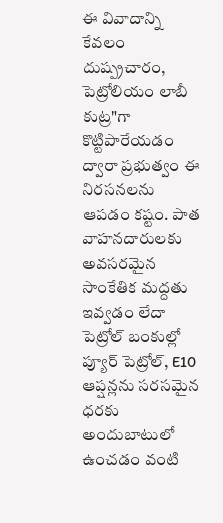ఈ వివాదాన్ని కేవలం  దుష్ప్రచారం, పెట్రోలియం లాబీ కుట్ర"గా కొట్టిపారేయడం ద్వారా ప్రభుత్వం ఈ నిరసనలను ఆపడం కష్టం. పాత వాహనదారులకు అవసరమైన సాంకేతిక మద్దతు ఇవ్వడం లేదా పెట్రోల్ బంకుల్లో ప్యూర్ పెట్రోల్, E10 ఆప్షన్లను సరసమైన ధరకు అందుబాటులో ఉంచడం వంటి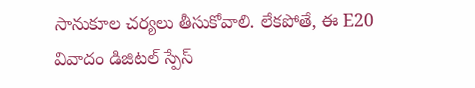సానుకూల చర్యలు తీసుకోవాలి. లేకపోతే, ఈ E20 వివాదం డిజిటల్ స్పేస్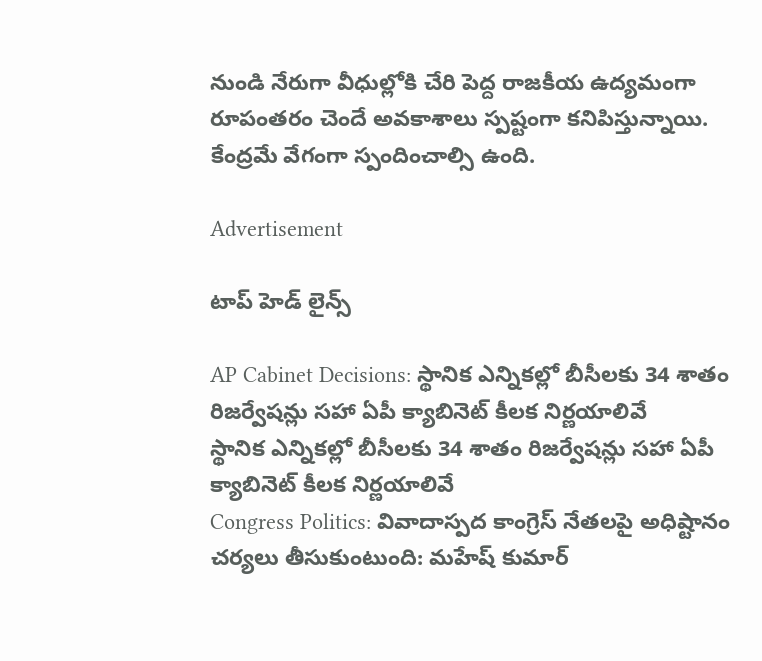నుండి నేరుగా వీధుల్లోకి చేరి పెద్ద రాజకీయ ఉద్యమంగా రూపంతరం చెందే అవకాశాలు స్పష్టంగా కనిపిస్తున్నాయి. కేంద్రమే వేగంగా స్పందించాల్సి ఉంది.

Advertisement

టాప్ హెడ్ లైన్స్

AP Cabinet Decisions: స్థానిక ఎన్నికల్లో బీసీలకు 34 శాతం రిజర్వేషన్లు సహా ఏపీ క్యాబినెట్‌ కీలక నిర్ణయాలివే
స్థానిక ఎన్నికల్లో బీసీలకు 34 శాతం రిజర్వేషన్లు సహా ఏపీ క్యాబినెట్‌ కీలక నిర్ణయాలివే
Congress Politics: వివాదాస్పద కాంగ్రెస్ నేతలపై అధిష్టానం చర్యలు తీసుకుంటుంది: మహేష్ కుమార్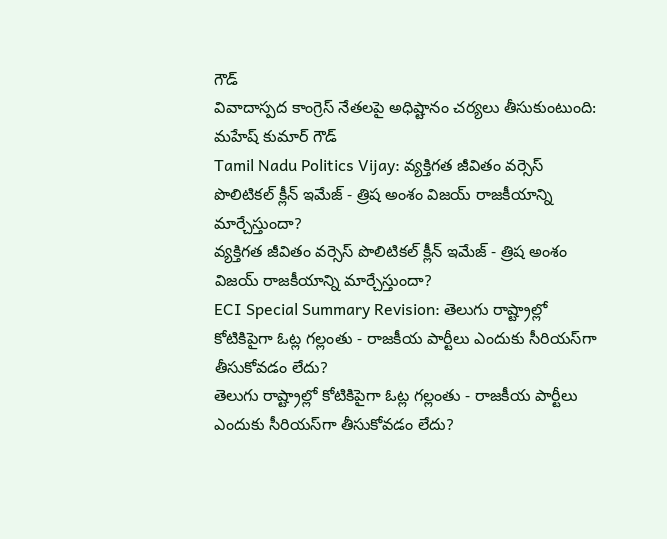గౌడ్
వివాదాస్పద కాంగ్రెస్ నేతలపై అధిష్టానం చర్యలు తీసుకుంటుంది: మహేష్ కుమార్ గౌడ్
Tamil Nadu Politics Vijay: వ్యక్తిగత జీవితం వర్సెస్ పొలిటికల్ క్లీన్ ఇమేజ్ - త్రిష అంశం విజయ్ రాజకీయాన్ని మార్చేస్తుందా?
వ్యక్తిగత జీవితం వర్సెస్ పొలిటికల్ క్లీన్ ఇమేజ్ - త్రిష అంశం విజయ్ రాజకీయాన్ని మార్చేస్తుందా?
ECI Special Summary Revision: తెలుగు రాష్ట్రాల్లో కోటికిపైగా ఓట్ల గల్లంతు - రాజకీయ పార్టీలు ఎందుకు సీరియస్‌గా తీసుకోవడం లేదు?
తెలుగు రాష్ట్రాల్లో కోటికిపైగా ఓట్ల గల్లంతు - రాజకీయ పార్టీలు ఎందుకు సీరియస్‌గా తీసుకోవడం లేదు?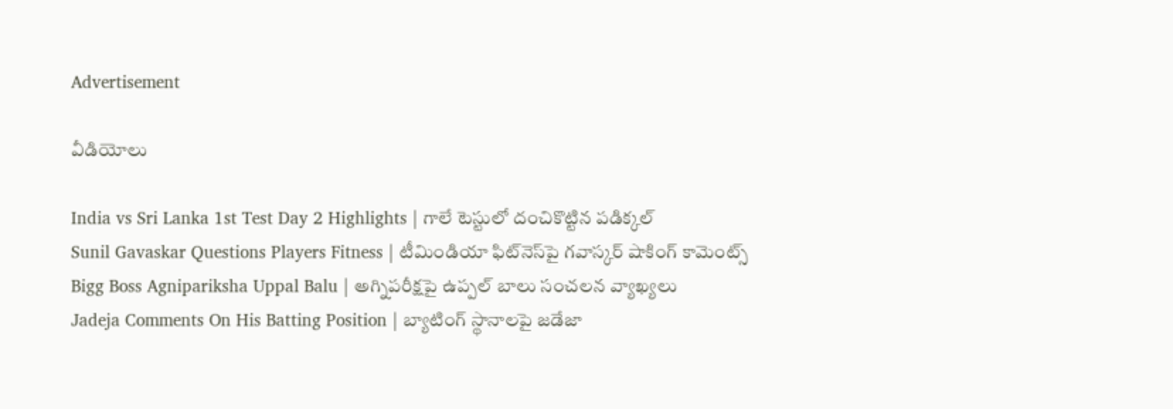Advertisement

వీడియోలు

India vs Sri Lanka 1st Test Day 2 Highlights | గాలే టెస్టులో దంచికొట్టిన పడిక్కల్
Sunil Gavaskar Questions Players Fitness | టీమిండియా ఫిట్‌నెస్‌పై గవాస్కర్ షాకింగ్ కామెంట్స్
Bigg Boss Agnipariksha Uppal Balu | అగ్నిపరీక్షపై ఉప్పల్ బాలు సంచలన వ్యాఖ్యలు
Jadeja Comments On His Batting Position | బ్యాటింగ్ స్థానాలపై జడేజా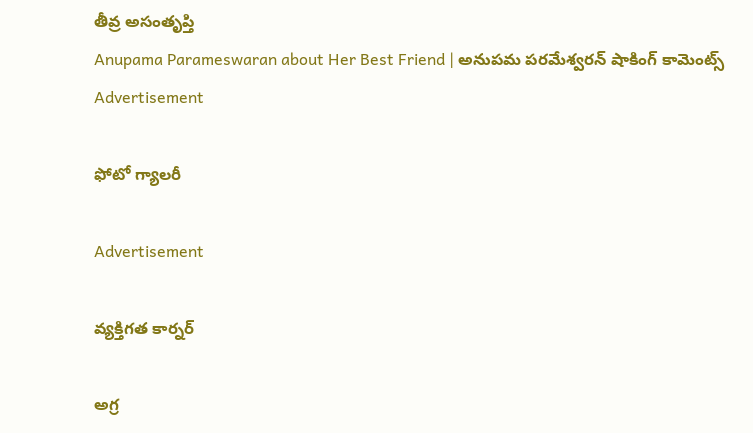తీవ్ర అసంతృప్తి
Anupama Parameswaran about Her Best Friend | అనుపమ పరమేశ్వరన్ షాకింగ్ కామెంట్స్
Advertisement

ఫోటో గ్యాలరీ

Advertisement

వ్యక్తిగత కార్నర్

అగ్ర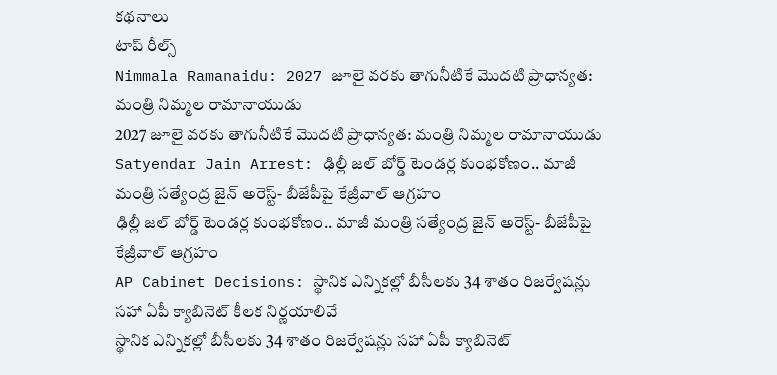కథనాలు
టాప్ రీల్స్
Nimmala Ramanaidu: 2027 జూలై వరకు తాగునీటికే మొదటి ప్రాధాన్యత: మంత్రి నిమ్మల రామానాయుడు
2027 జూలై వరకు తాగునీటికే మొదటి ప్రాధాన్యత: మంత్రి నిమ్మల రామానాయుడు
Satyendar Jain Arrest: ఢిల్లీ జల్ బోర్డ్ టెండర్ల కుంభకోణం.. మాజీ మంత్రి సత్యేంద్ర జైన్ అరెస్ట్- బీజేపీపై కేజ్రీవాల్ ఆగ్రహం
ఢిల్లీ జల్ బోర్డ్ టెండర్ల కుంభకోణం.. మాజీ మంత్రి సత్యేంద్ర జైన్ అరెస్ట్- బీజేపీపై కేజ్రీవాల్ ఆగ్రహం
AP Cabinet Decisions: స్థానిక ఎన్నికల్లో బీసీలకు 34 శాతం రిజర్వేషన్లు సహా ఏపీ క్యాబినెట్‌ కీలక నిర్ణయాలివే
స్థానిక ఎన్నికల్లో బీసీలకు 34 శాతం రిజర్వేషన్లు సహా ఏపీ క్యాబినెట్‌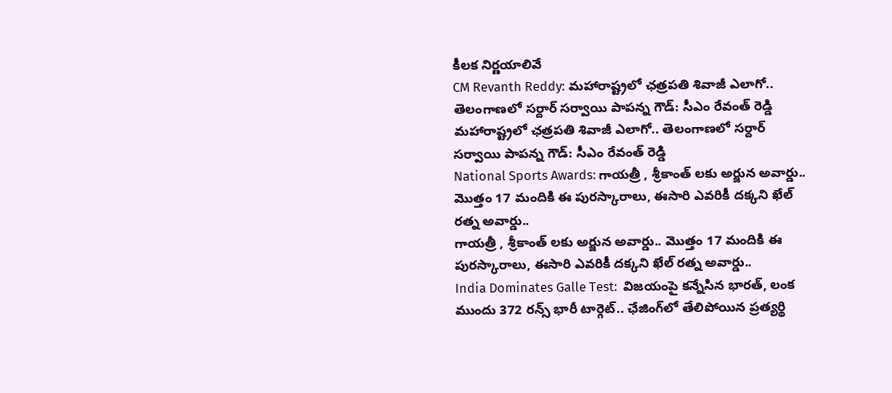కీలక నిర్ణయాలివే
CM Revanth Reddy: మహారాష్ట్రలో ఛత్రపతి శివాజీ ఎలాగో.. తెలంగాణలో సర్దార్ సర్వాయి పాపన్న గౌడ్: సీఎం రేవంత్ రెడ్డి
మహారాష్ట్రలో ఛత్రపతి శివాజీ ఎలాగో.. తెలంగాణలో సర్దార్ సర్వాయి పాపన్న గౌడ్: సీఎం రేవంత్ రెడ్డి
National Sports Awards: గాయ‌త్రీ , శ్రీకాంత్ లకు అర్జున అవార్డు.. మొత్తం 17 మందికి ఈ పురస్కారాలు, ఈసారి ఎవరికీ దక్కని ఖేల్ రత్న అవార్డు..
గాయ‌త్రీ , శ్రీకాంత్ లకు అర్జున అవార్డు.. మొత్తం 17 మందికి ఈ పురస్కారాలు, ఈసారి ఎవరికీ దక్కని ఖేల్ రత్న అవార్డు..
India Dominates Galle Test:  విజ‌యంపై క‌న్నేసిన భార‌త్, లంక ముందు 372 రన్స్ భారీ టార్గెట్.. ఛేజింగ్‌లో తేలిపోయిన ప్రత్యర్థి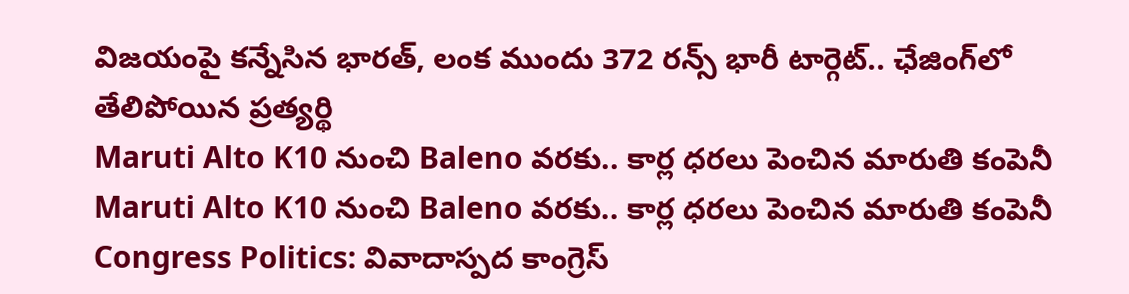విజ‌యంపై క‌న్నేసిన భార‌త్, లంక ముందు 372 రన్స్ భారీ టార్గెట్.. ఛేజింగ్‌లో తేలిపోయిన ప్రత్యర్థి
Maruti Alto K10 నుంచి Baleno వరకు.. కార్ల ధరలు పెంచిన మారుతి కంపెనీ
Maruti Alto K10 నుంచి Baleno వరకు.. కార్ల ధరలు పెంచిన మారుతి కంపెనీ
Congress Politics: వివాదాస్పద కాంగ్రెస్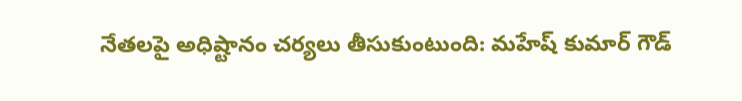నేతలపై అధిష్టానం చర్యలు తీసుకుంటుంది: మహేష్ కుమార్ గౌడ్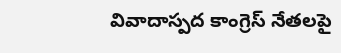వివాదాస్పద కాంగ్రెస్ నేతలపై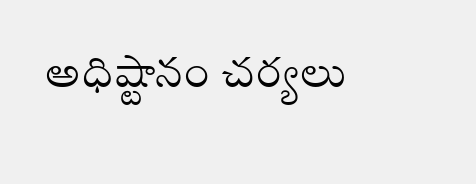అధిష్టానం చర్యలు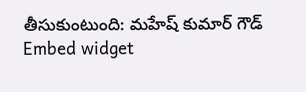తీసుకుంటుంది: మహేష్ కుమార్ గౌడ్
Embed widget